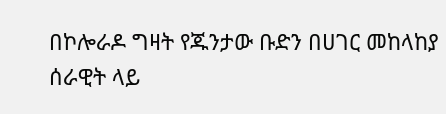በኮሎራዶ ግዛት የጁንታው ቡድን በሀገር መከላከያ ሰራዊት ላይ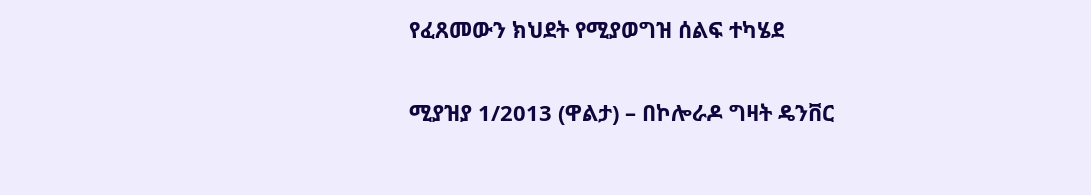የፈጸመውን ክህደት የሚያወግዝ ሰልፍ ተካሄደ

ሚያዝያ 1/2013 (ዋልታ) – በኮሎራዶ ግዛት ዴንቨር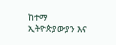ከተማ ኢትዮጵያውያን እና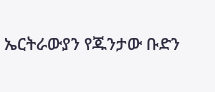ኤርትራውያን የጁንታው ቡድን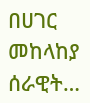በሀገር መከላከያ ሰራዊት…